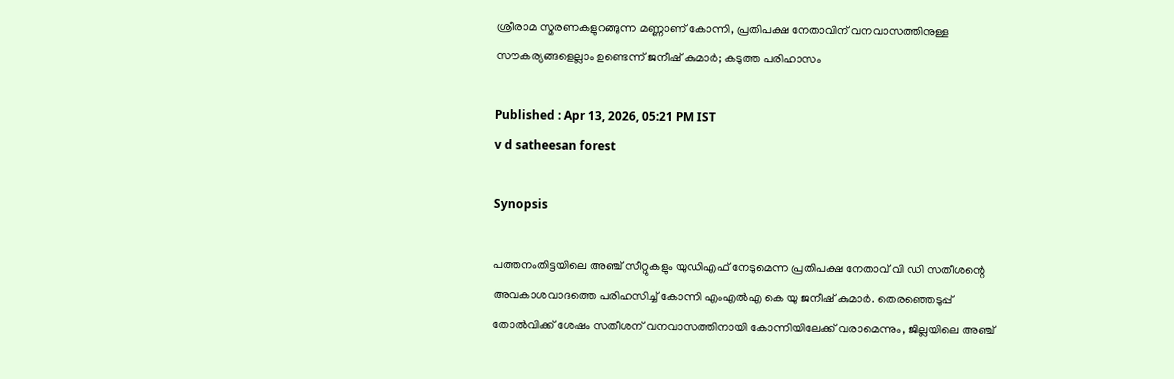ശ്രീരാമ സ്മരണകളുറങ്ങുന്ന മണ്ണാണ് കോന്നി, പ്രതിപക്ഷ നേതാവിന് വനവാസത്തിനുള്ള സൗകര്യങ്ങളെല്ലാം ഉണ്ടെന്ന് ജനീഷ് കുമാർ; കടുത്ത പരിഹാസം

Published : Apr 13, 2026, 05:21 PM IST
v d satheesan forest

Synopsis

പത്തനംതിട്ടയിലെ അഞ്ച് സീറ്റുകളും യുഡിഎഫ് നേടുമെന്ന പ്രതിപക്ഷ നേതാവ് വി ഡി സതീശന്റെ അവകാശവാദത്തെ പരിഹസിച്ച് കോന്നി എംഎൽഎ കെ യു ജനീഷ് കുമാർ. തെരഞ്ഞെടുപ്പ് തോൽവിക്ക് ശേഷം സതീശന് വനവാസത്തിനായി കോന്നിയിലേക്ക് വരാമെന്നും, ജില്ലയിലെ അഞ്ച്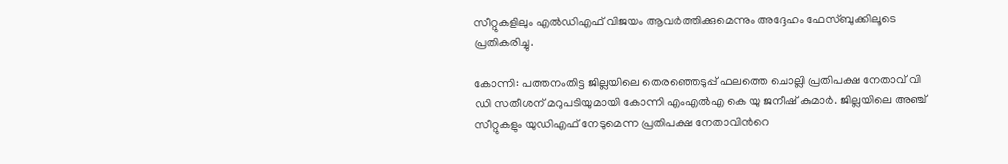സീറ്റുകളിലും എൽഡിഎഫ് വിജയം ആവർത്തിക്കുമെന്നും അദ്ദേഹം ഫേസ്ബുക്കിലൂടെ പ്രതികരിച്ചു.

കോന്നി: പത്തനംതിട്ട ജില്ലയിലെ തെരഞ്ഞെടുപ്പ് ഫലത്തെ ചൊല്ലി പ്രതിപക്ഷ നേതാവ് വി ഡി സതീശന് മറുപടിയുമായി കോന്നി എംഎൽഎ കെ യു ജനീഷ് കുമാർ. ജില്ലയിലെ അഞ്ച് സീറ്റുകളും യുഡിഎഫ് നേടുമെന്ന പ്രതിപക്ഷ നേതാവിന്‍റെ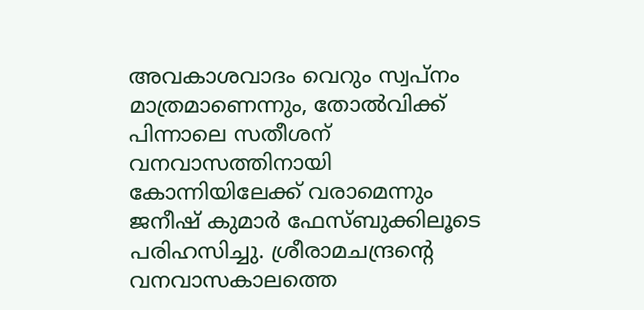അവകാശവാദം വെറും സ്വപ്നം മാത്രമാണെന്നും, തോൽവിക്ക് പിന്നാലെ സതീശന് വനവാസത്തിനായി കോന്നിയിലേക്ക് വരാമെന്നും ജനീഷ് കുമാർ ഫേസ്ബുക്കിലൂടെ പരിഹസിച്ചു. ശ്രീരാമചന്ദ്രന്‍റെ വനവാസകാലത്തെ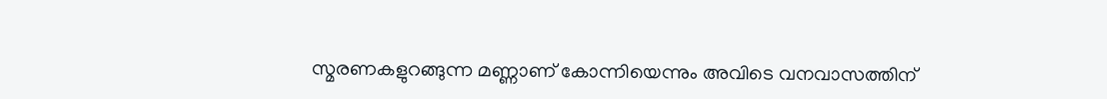സ്മരണകളുറങ്ങുന്ന മണ്ണാണ് കോന്നിയെന്നും അവിടെ വനവാസത്തിന്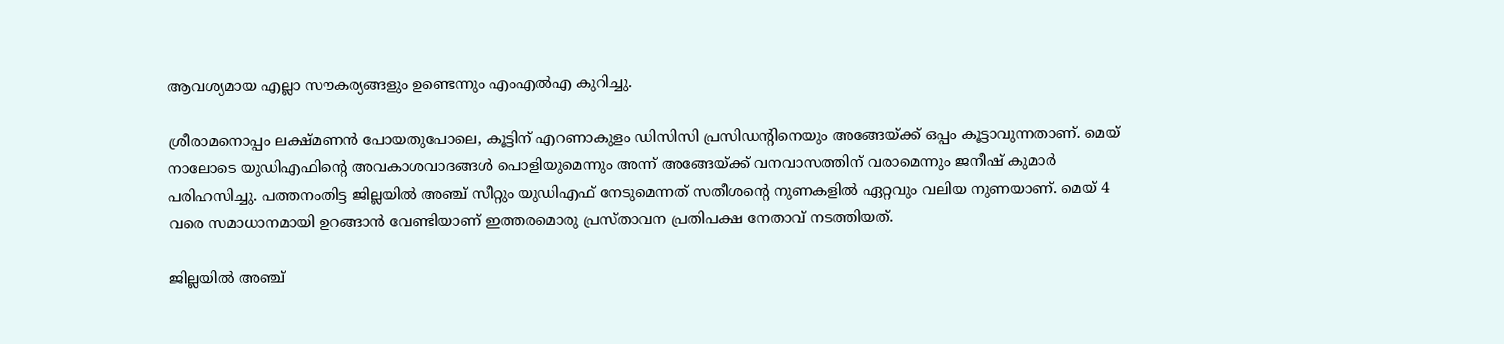ആവശ്യമായ എല്ലാ സൗകര്യങ്ങളും ഉണ്ടെന്നും എംഎൽഎ കുറിച്ചു.

ശ്രീരാമനൊപ്പം ലക്ഷ്മണൻ പോയതുപോലെ, കൂട്ടിന് എറണാകുളം ഡിസിസി പ്രസിഡന്‍റിനെയും അങ്ങേയ്ക്ക് ഒപ്പം കൂട്ടാവുന്നതാണ്. മെയ് നാലോടെ യുഡിഎഫിന്‍റെ അവകാശവാദങ്ങൾ പൊളിയുമെന്നും അന്ന് അങ്ങേയ്ക്ക് വനവാസത്തിന് വരാമെന്നും ജനീഷ് കുമാർ പരിഹസിച്ചു. പത്തനംതിട്ട ജില്ലയിൽ അഞ്ച് സീറ്റും യുഡിഎഫ് നേടുമെന്നത് സതീശന്‍റെ നുണകളിൽ ഏറ്റവും വലിയ നുണയാണ്. മെയ് 4 വരെ സമാധാനമായി ഉറങ്ങാൻ വേണ്ടിയാണ് ഇത്തരമൊരു പ്രസ്താവന പ്രതിപക്ഷ നേതാവ് നടത്തിയത്.

ജില്ലയിൽ അഞ്ച്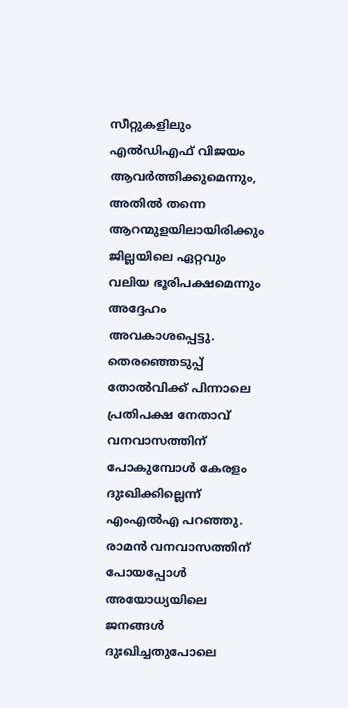സീറ്റുകളിലും എൽഡിഎഫ് വിജയം ആവർത്തിക്കുമെന്നും, അതിൽ തന്നെ ആറന്മുളയിലായിരിക്കും ജില്ലയിലെ ഏറ്റവും വലിയ ഭൂരിപക്ഷമെന്നും അദ്ദേഹം അവകാശപ്പെട്ടു. തെരഞ്ഞെടുപ്പ് തോൽവിക്ക് പിന്നാലെ പ്രതിപക്ഷ നേതാവ് വനവാസത്തിന് പോകുമ്പോൾ കേരളം ദുഃഖിക്കില്ലെന്ന് എംഎൽഎ പറഞ്ഞു. രാമൻ വനവാസത്തിന് പോയപ്പോൾ അയോധ്യയിലെ ജനങ്ങൾ ദുഃഖിച്ചതുപോലെ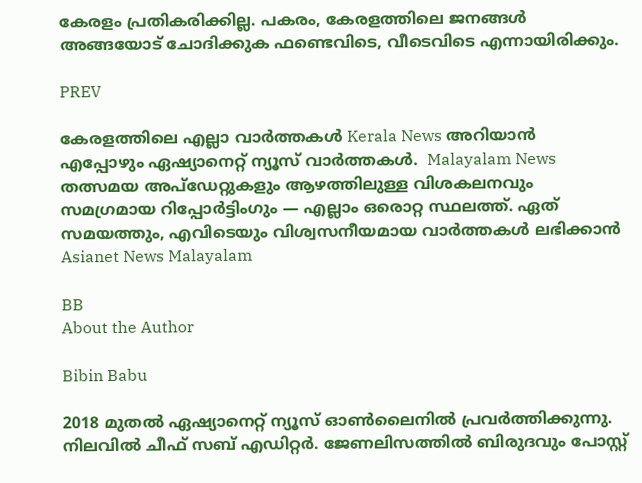കേരളം പ്രതികരിക്കില്ല. പകരം, കേരളത്തിലെ ജനങ്ങൾ അങ്ങയോട് ചോദിക്കുക ഫണ്ടെവിടെ, വീടെവിടെ എന്നായിരിക്കും.

PREV

കേരളത്തിലെ എല്ലാ വാർത്തകൾ Kerala News അറിയാൻ  എപ്പോഴും ഏഷ്യാനെറ്റ് ന്യൂസ് വാർത്തകൾ.  Malayalam News   തത്സമയ അപ്‌ഡേറ്റുകളും ആഴത്തിലുള്ള വിശകലനവും സമഗ്രമായ റിപ്പോർട്ടിംഗും — എല്ലാം ഒരൊറ്റ സ്ഥലത്ത്. ഏത് സമയത്തും, എവിടെയും വിശ്വസനീയമായ വാർത്തകൾ ലഭിക്കാൻ Asianet News Malayalam

BB
About the Author

Bibin Babu

2018 മുതല്‍ ഏഷ്യാനെറ്റ് ന്യൂസ് ഓണ്‍ലൈനില്‍ പ്രവര്‍ത്തിക്കുന്നു. നിലവില്‍ ചീഫ് സബ് എഡിറ്റർ. ജേണലിസത്തില്‍ ബിരുദവും പോസ്റ്റ്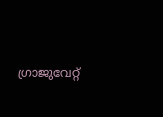ഗ്രാജുവേറ്റ്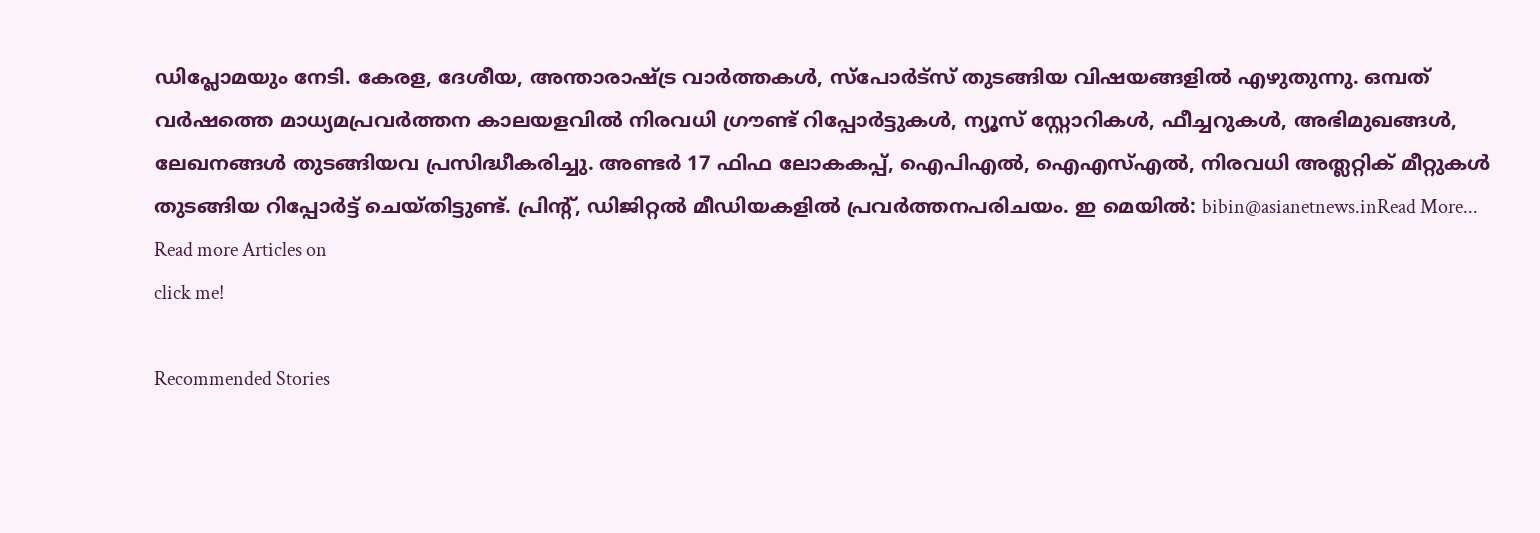ഡിപ്ലോമയും നേടി. കേരള, ദേശീയ, അന്താരാഷ്ട്ര വാര്‍ത്തകള്‍, സ്പോര്‍ട്സ് തുടങ്ങിയ വിഷയങ്ങളില്‍ എഴുതുന്നു. ഒമ്പത് വര്‍ഷത്തെ മാധ്യമപ്രവര്‍ത്തന കാലയളവില്‍ നിരവധി ഗ്രൗണ്ട് റിപ്പോര്‍ട്ടുകള്‍, ന്യൂസ് സ്റ്റോറികള്‍, ഫീച്ചറുകള്‍, അഭിമുഖങ്ങള്‍, ലേഖനങ്ങള്‍ തുടങ്ങിയവ പ്രസിദ്ധീകരിച്ചു. അണ്ടര്‍ 17 ഫിഫ ലോകകപ്പ്, ഐപിഎൽ, ഐഎസ്എൽ, നിരവധി അത്ലറ്റിക് മീറ്റുകൾ തുടങ്ങിയ റിപ്പോര്‍ട്ട് ചെയ്തിട്ടുണ്ട്. പ്രിന്‍റ്, ഡിജിറ്റല്‍ മീഡിയകളില്‍ പ്രവര്‍ത്തനപരിചയം. ഇ മെയില്‍: bibin@asianetnews.inRead More...
Read more Articles on
click me!

Recommended Stories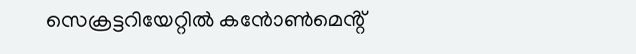സെക്രട്ടറിയേറ്റിൽ കൻോൺമെൻ്റ്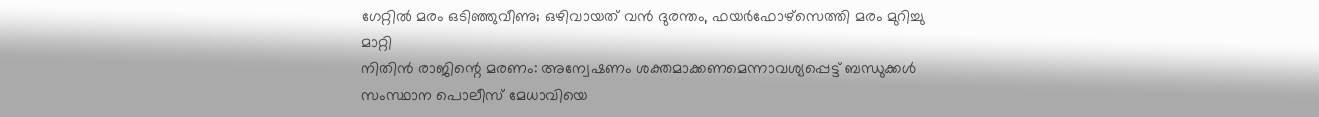ഗേറ്റിൽ മരം ഒടിഞ്ഞുവീണു; ഒഴിവായത് വൻ ദുരന്തം, ഫയർഫോഴ്സെത്തി മരം മുറിച്ചു മാറ്റി
നിതിൻ രാജിന്റെ മരണം: അന്വേഷണം ശക്തമാക്കണമെന്നാവശ്യപ്പെട്ട് ബന്ധുക്കൾ സംസ്ഥാന പൊലീസ് മേധാവിയെ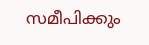സമീപിക്കും